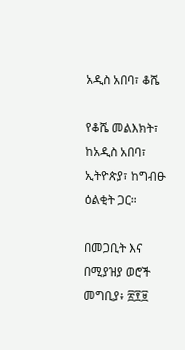አዲስ አበባ፣ ቆሼ

የቆሼ መልእክት፣ ከአዲስ አበባ፣ ኢትዮጵያ፣ ከግብፁ ዕልቂት ጋር።

በመጋቢት እና በሚያዝያ ወሮች መግቢያ፥ ፳፻፱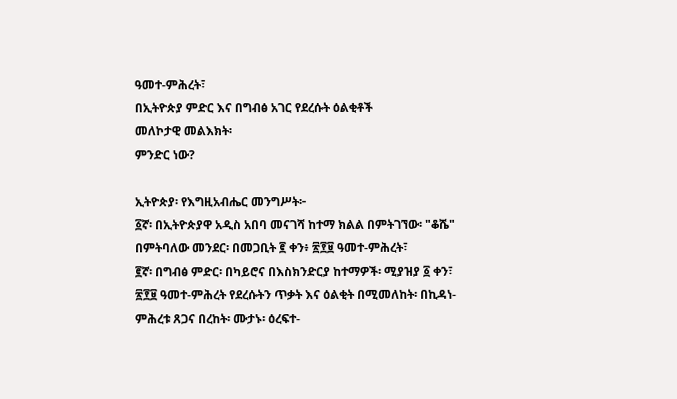ዓመተ-ምሕረት፣
በኢትዮጵያ ምድር እና በግብፅ አገር የደረሱት ዕልቂቶች
መለኮታዊ መልእክት፡
ምንድር ነው?

ኢትዮጵያ፡ የእግዚአብሔር መንግሥት፦
፩ኛ፡ በኢትዮጵያዋ አዲስ አበባ መናገሻ ከተማ ክልል በምትገኘው፡ "ቆሼ" በምትባለው መንደር፡ በመጋቢት ፪ ቀን፥ ፳፻፱ ዓመተ-ምሕረት፣
፪ኛ፡ በግብፅ ምድር፡ በካይሮና በእስክንድርያ ከተማዎች፡ ሚያዝያ ፩ ቀን፣ ፳፻፱ ዓመተ-ምሕረት የደረሱትን ጥቃት እና ዕልቂት በሚመለከት፡ በኪዳነ-ምሕረቱ ጸጋና በረከት፡ ሙታኑ፡ ዕረፍተ-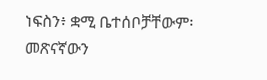ነፍስን፥ ቋሚ ቤተሰቦቻቸውም፡ መጽናኛውን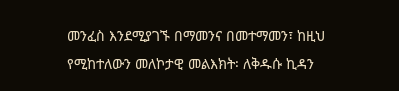መንፈስ እንደሚያገኙ በማመንና በመተማመን፣ ከዚህ የሚከተለውን መለኮታዊ መልእክት፡ ለቅዱሱ ኪዳን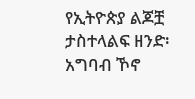የኢትዮጵያ ልጆቿ ታስተላልፍ ዘንድ፡ አግባብ ኾኖ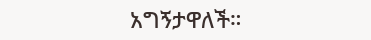አግኝታዋለች።